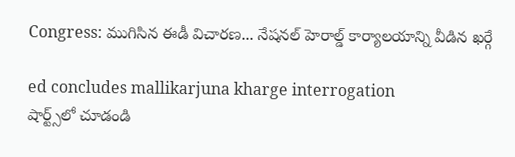Congress: ముగిసిన ఈడీ విచార‌ణ‌... నేష‌న‌ల్ హెరాల్డ్ కార్యాల‌యాన్ని వీడిన‌ ఖ‌ర్గే

ed concludes mallikarjuna kharge interrogation
షార్ట్స్‌లో చూడండి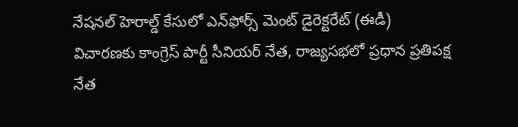నేష‌న‌ల్ హెరాల్డ్ కేసులో ఎన్‌ఫోర్స్ మెంట్ డైరెక్ట‌రేట్ (ఈడీ) విచార‌ణ‌కు కాంగ్రెస్ పార్టీ సీనియ‌ర్ నేత‌, రాజ్య‌స‌భ‌లో ప్ర‌ధాన ప్ర‌తిప‌క్ష నేత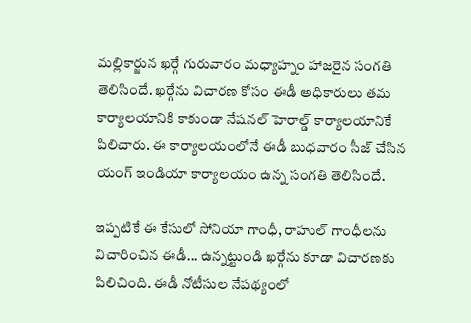మ‌ల్లికార్జున ఖ‌ర్గే గురువారం మ‌ధ్యాహ్నం హాజ‌రైన సంగ‌తి తెలిసిందే. ఖ‌ర్గేను విచార‌ణ కోసం ఈడీ అధికారులు త‌మ కార్యాల‌యానికి కాకుండా నేష‌న‌ల్ హెరాల్డ్ కార్యాలయానికే పిలిచారు. ఈ కార్యాల‌యంలోనే ఈడీ బుధ‌వారం సీజ్ చేసిన యంగ్ ఇండియా కార్యాల‌యం ఉన్న సంగ‌తి తెలిసిందే.

ఇప్ప‌టికే ఈ కేసులో సోనియా గాంధీ, రాహుల్ గాంధీల‌ను విచారించిన ఈడీ... ఉన్న‌ట్టుండి ఖ‌ర్గేను కూడా విచార‌ణ‌కు పిలిచింది. ఈడీ నోటీసుల నేప‌థ్యంలో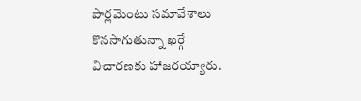పార్ల‌మెంటు స‌మావేశాలు కొన‌సాగుతున్నా ఖ‌ర్గే విచార‌ణ‌కు హాజ‌ర‌య్యారు.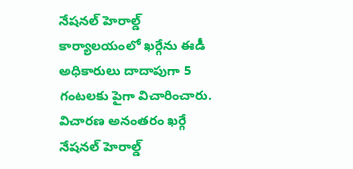నేష‌న‌ల్ హెరాల్డ్ కార్యాల‌యంలో ఖ‌ర్గేను ఈడీ అధికారులు దాదాపుగా 5 గంట‌ల‌కు పైగా విచారించారు. విచార‌ణ అనంత‌రం ఖ‌ర్గే నేష‌న‌ల్ హెరాల్డ్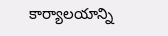కార్యాల‌యాన్ని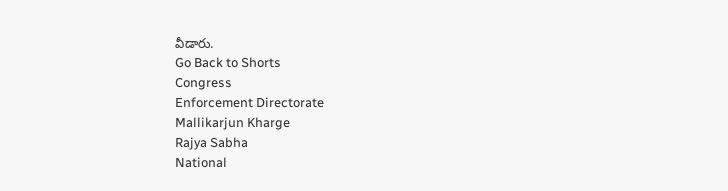వీడారు.
Go Back to Shorts
Congress
Enforcement Directorate
Mallikarjun Kharge
Rajya Sabha
National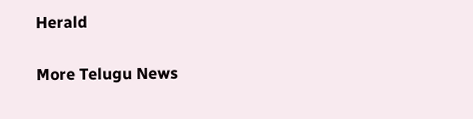Herald

More Telugu News